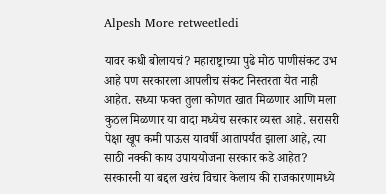Alpesh More retweetledi

यावर कधी बोलायचं? महाराष्ट्राच्या पुढे मोठ पाणीसंकट उभ आहे पण सरकारला आपलीच संकट निस्तरता येत नाही आहेत. सध्या फक्त तुला कोणत खात मिळणार आणि मला कुठल मिळणार या वादा मध्येच सरकार व्यस्त आहे. सरासरी पेक्षा खूप कमी पाऊस यावर्षी आतापर्यंत झाला आहे, त्या साठी नक्की काय उपाययोजना सरकार कडे आहेत? सरकारनी या बद्दल खरंच विचार केलाय की राजकारणामध्ये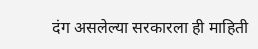दंग असलेल्या सरकारला ही माहिती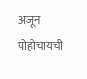अजून पोहोचायची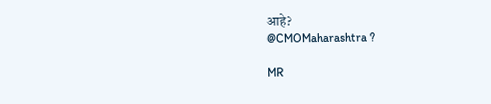आहे?
@CMOMaharashtra ?

MR